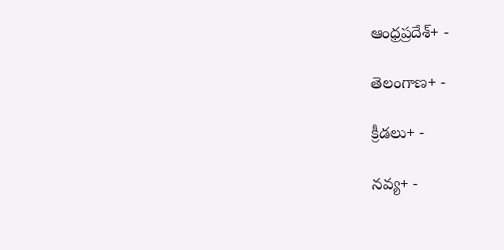ఆంధ్రప్రదేశ్+ -

తెలంగాణ+ -

క్రీడలు+ -

నవ్య+ -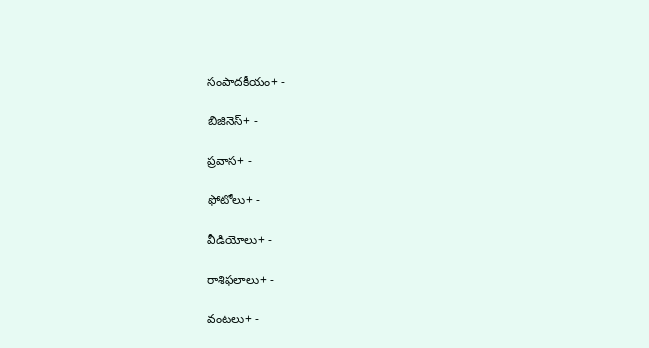సంపాదకీయం+ -

బిజినెస్+ -

ప్రవాస+ -

ఫోటోలు+ -

వీడియోలు+ -

రాశిఫలాలు+ -

వంటలు+ -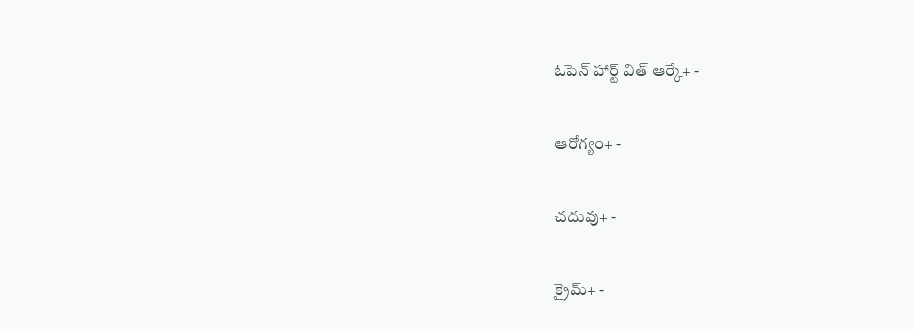ఓపెన్ హార్ట్ విత్ ఆర్కే+ -

ఆరోగ్యం+ -

చదువు+ -

క్రైమ్+ -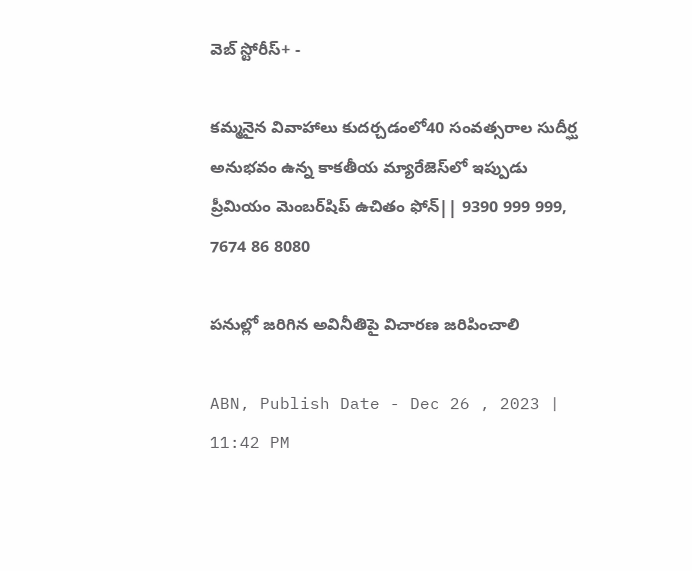వెబ్ స్టోరీస్+ -

కమ్మనైన వివాహాలు కుదర్చడంలో40 సంవత్సరాల సుదీర్ఘ అనుభవం ఉన్న కాకతీయ మ్యారేజెస్‌లో ఇప్పుడు ప్రీమియం మెంబర్‌షిప్‌ ఉచితం ఫోన్|| 9390 999 999, 7674 86 8080

పనుల్లో జరిగిన అవినీతిపై విచారణ జరిపించాలి

ABN, Publish Date - Dec 26 , 2023 | 11:42 PM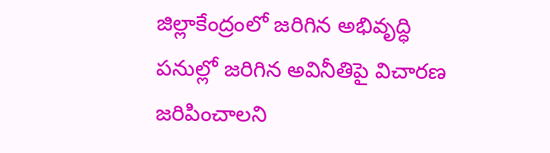జిల్లాకేంద్రంలో జరిగిన అభివృద్ధి పనుల్లో జరిగిన అవినీతిపై విచారణ జరిపించాలని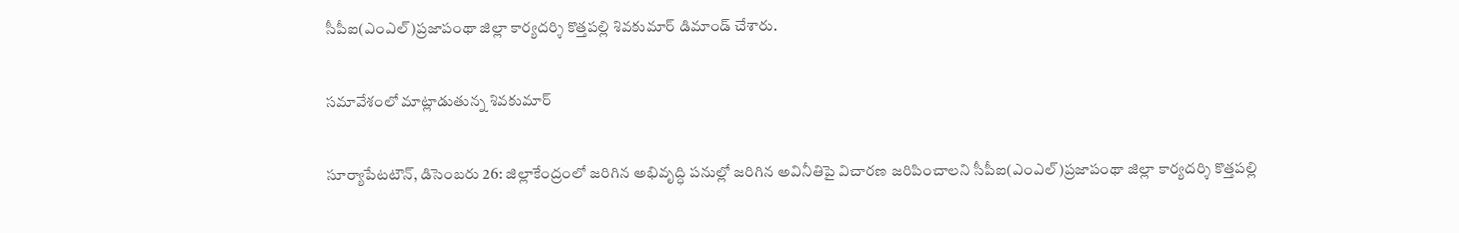సీపీఐ(ఎంఎల్‌)ప్రజాపంథా జిల్లా కార్యదర్శి కొత్తపల్లి శివకుమార్‌ డిమాండ్‌ చేశారు.

సమావేశంలో మాట్లాడుతున్న శివకుమార్‌

సూర్యాపేటటౌన్‌, డిసెంబరు 26: జిల్లాకేంద్రంలో జరిగిన అభివృద్ధి పనుల్లో జరిగిన అవినీతిపై విచారణ జరిపించాలని సీపీఐ(ఎంఎల్‌)ప్రజాపంథా జిల్లా కార్యదర్శి కొత్తపల్లి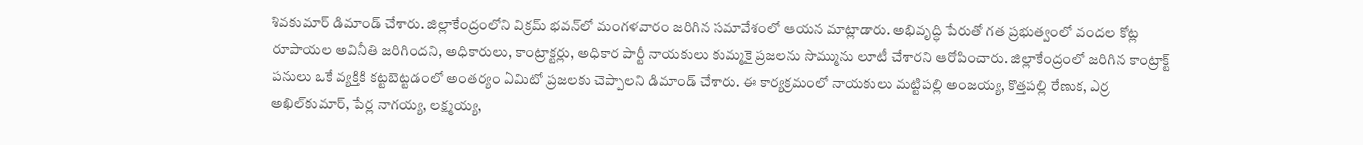శివకుమార్‌ డిమాండ్‌ చేశారు. జిల్లాకేంద్రంలోని విక్రమ్‌ భవన్‌లో మంగళవారం జరిగిన సమావేశంలో ఆయన మాట్లాడారు. అభివృద్ధి పేరుతో గత ప్రభుత్వంలో వందల కోట్ల రూపాయల అవినీతి జరిగిందని, అధికారులు, కాంట్రాక్టర్లు, అధికార పార్టీ నాయకులు కుమ్మకై ప్రజలను సొమ్మును లూటీ చేశారని ఆరోపించారు. జిల్లాకేంద్రంలో జరిగిన కాంట్రాక్ట్‌ పనులు ఒకే వ్యక్తికి కట్టబెట్టడంలో అంతర్యం ఏమిటో ప్రజలకు చెప్పాలని డిమాండ్‌ చేశారు. ఈ కార్యక్రమంలో నాయకులు మట్టిపల్లి అంజయ్య, కొత్తపల్లి రేణుక, ఎర్ర అఖిల్‌కుమార్‌, పేర్ల నాగయ్య, లక్ష్మయ్య,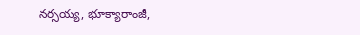నర్సయ్య, భూక్యారాంజీ,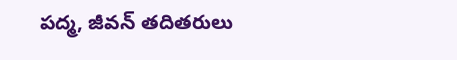పద్మ, జీవన్‌ తదితరులు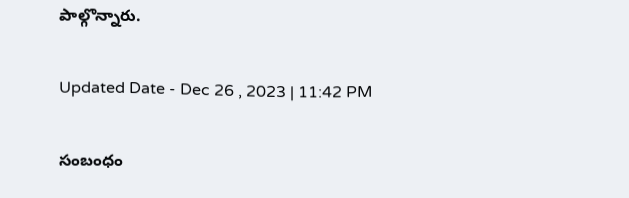పాల్గొన్నారు.

Updated Date - Dec 26 , 2023 | 11:42 PM

సంబంధం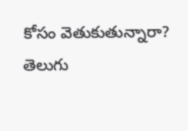కోసం వెతుకుతున్నారా? తెలుగు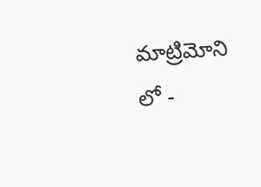మాట్రిమోని లో -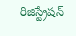రిజిస్ట్రేషన్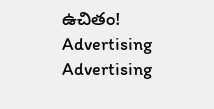ఉచితం!
Advertising
Advertising